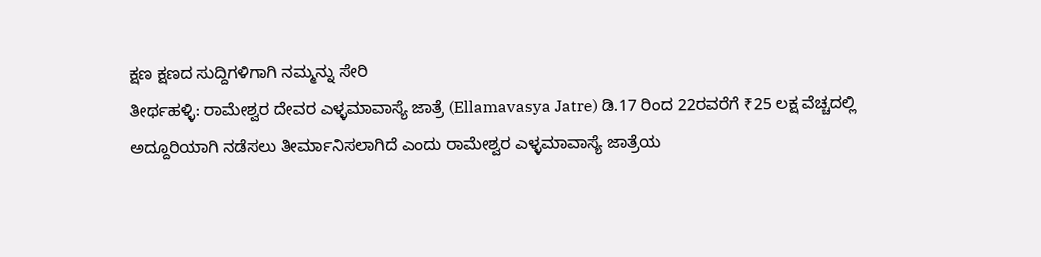ಕ್ಷಣ ಕ್ಷಣದ ಸುದ್ದಿಗಳಿಗಾಗಿ ನಮ್ಮನ್ನು ಸೇರಿ
ತೀರ್ಥಹಳ್ಳಿ: ರಾಮೇಶ್ವರ ದೇವರ ಎಳ್ಳಮಾವಾಸ್ಯೆ ಜಾತ್ರೆ (Ellamavasya Jatre) ಡಿ.17 ರಿಂದ 22ರವರೆಗೆ ₹25 ಲಕ್ಷ ವೆಚ್ಚದಲ್ಲಿ ಅದ್ದೂರಿಯಾಗಿ ನಡೆಸಲು ತೀರ್ಮಾನಿಸಲಾಗಿದೆ ಎಂದು ರಾಮೇಶ್ವರ ಎಳ್ಳಮಾವಾಸ್ಯೆ ಜಾತ್ರೆಯ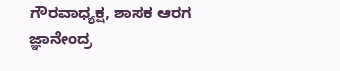ಗೌರವಾಧ್ಯಕ್ಷ, ಶಾಸಕ ಆರಗ ಜ್ಞಾನೇಂದ್ರ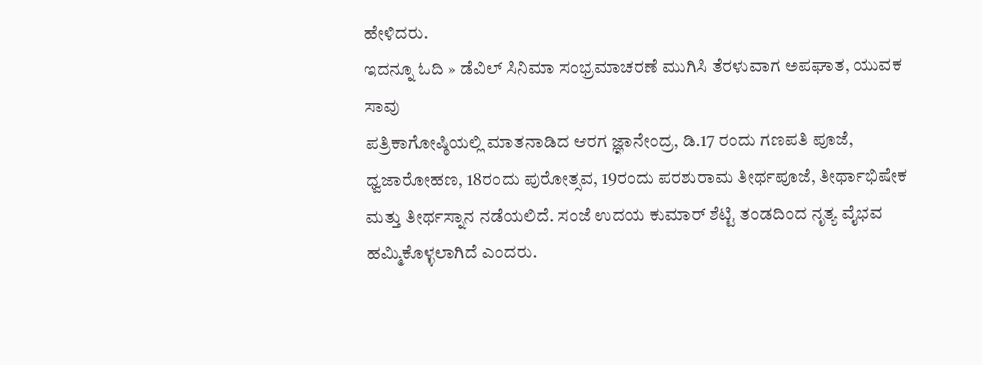ಹೇಳಿದರು.
ಇದನ್ನೂ ಓದಿ » ಡೆವಿಲ್ ಸಿನಿಮಾ ಸಂಭ್ರಮಾಚರಣೆ ಮುಗಿಸಿ ತೆರಳುವಾಗ ಅಪಘಾತ, ಯುವಕ ಸಾವು
ಪತ್ರಿಕಾಗೋಷ್ಠಿಯಲ್ಲಿ ಮಾತನಾಡಿದ ಆರಗ ಜ್ಞಾನೇಂದ್ರ, ಡಿ.17 ರಂದು ಗಣಪತಿ ಪೂಜೆ, ಧ್ವಜಾರೋಹಣ, 18ರಂದು ಪುರೋತ್ಸವ, 19ರಂದು ಪರಶುರಾಮ ತೀರ್ಥಪೂಜೆ, ತೀರ್ಥಾಭಿಷೇಕ ಮತ್ತು ತೀರ್ಥಸ್ನಾನ ನಡೆಯಲಿದೆ. ಸಂಜೆ ಉದಯ ಕುಮಾರ್ ಶೆಟ್ಟಿ ತಂಡದಿಂದ ನೃತ್ಯ ವೈಭವ ಹಮ್ಮಿಕೊಳ್ಳಲಾಗಿದೆ ಎಂದರು.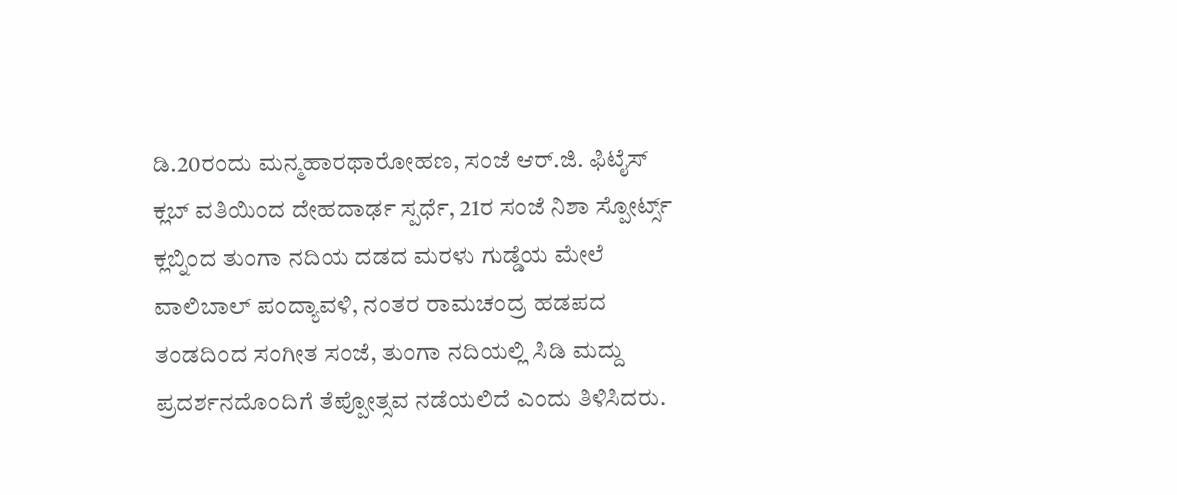ಡಿ.20ರಂದು ಮನ್ಮಹಾರಥಾರೋಹಣ, ಸಂಜೆ ಆರ್.ಜಿ. ಫಿಟೈಸ್ ಕ್ಲಬ್ ವತಿಯಿಂದ ದೇಹದಾರ್ಢ ಸ್ಪರ್ಧೆ, 21ರ ಸಂಜೆ ನಿಶಾ ಸ್ಪೋರ್ಟ್ಸ್ ಕ್ಲಬ್ನಿಂದ ತುಂಗಾ ನದಿಯ ದಡದ ಮರಳು ಗುಡ್ಡೆಯ ಮೇಲೆ ವಾಲಿಬಾಲ್ ಪಂದ್ಯಾವಳಿ, ನಂತರ ರಾಮಚಂದ್ರ ಹಡಪದ ತಂಡದಿಂದ ಸಂಗೀತ ಸಂಜೆ, ತುಂಗಾ ನದಿಯಲ್ಲಿ ಸಿಡಿ ಮದ್ದು ಪ್ರದರ್ಶನದೊಂದಿಗೆ ತೆಪ್ಪೋತ್ಸವ ನಡೆಯಲಿದೆ ಎಂದು ತಿಳಿಸಿದರು.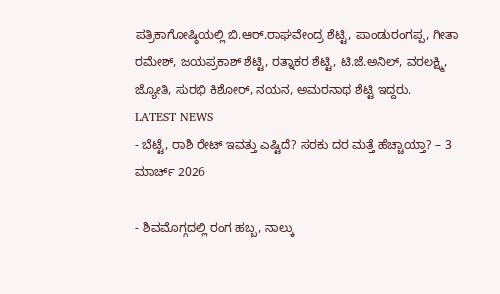ಪತ್ರಿಕಾಗೋಷ್ಠಿಯಲ್ಲಿ ಬಿ.ಆರ್.ರಾಘವೇಂದ್ರ ಶೆಟ್ಟಿ, ಪಾಂಡುರಂಗಪ್ಪ, ಗೀತಾ ರಮೇಶ್, ಜಯಪ್ರಕಾಶ್ ಶೆಟ್ಟಿ, ರತ್ನಾಕರ ಶೆಟ್ಟಿ, ಟಿ.ಜೆ.ಅನಿಲ್, ವರಲಕ್ಷ್ಮಿ, ಜ್ಯೋತಿ, ಸುರಭಿ ಕಿಶೋರ್, ನಯನ, ಅಮರನಾಥ ಶೆಟ್ಟಿ ಇದ್ದರು.
LATEST NEWS
- ಬೆಟ್ಟೆ, ರಾಶಿ ರೇಟ್ ಇವತ್ತು ಎಷ್ಟಿದೆ? ಸರಕು ದರ ಮತ್ತೆ ಹೆಚ್ಚಾಯ್ತಾ? – 3 ಮಾರ್ಚ್ 2026

- ಶಿವಮೊಗ್ಗದಲ್ಲಿ ರಂಗ ಹಬ್ಬ, ನಾಲ್ಕು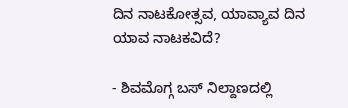ದಿನ ನಾಟಕೋತ್ಸವ, ಯಾವ್ಯಾವ ದಿನ ಯಾವ ನಾಟಕವಿದೆ?

- ಶಿವಮೊಗ್ಗ ಬಸ್ ನಿಲ್ದಾಣದಲ್ಲಿ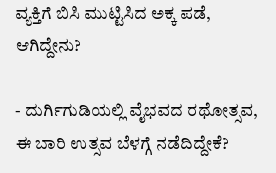ವ್ಯಕ್ತಿಗೆ ಬಿಸಿ ಮುಟ್ಟಿಸಿದ ಅಕ್ಕ ಪಡೆ, ಆಗಿದ್ದೇನು?

- ದುರ್ಗಿಗುಡಿಯಲ್ಲಿ ವೈಭವದ ರಥೋತ್ಸವ, ಈ ಬಾರಿ ಉತ್ಸವ ಬೆಳಗ್ಗೆ ನಡೆದಿದ್ದೇಕೆ?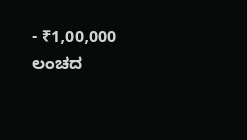- ₹1,00,000 ಲಂಚದ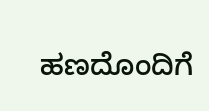ಹಣದೊಂದಿಗೆ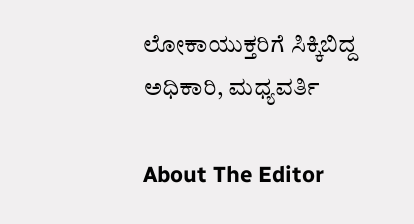ಲೋಕಾಯುಕ್ತರಿಗೆ ಸಿಕ್ಕಿಬಿದ್ದ ಅಧಿಕಾರಿ, ಮಧ್ಯವರ್ತಿ

About The Editor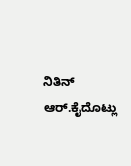ನಿತಿನ್ ಆರ್.ಕೈದೊಟ್ಲು